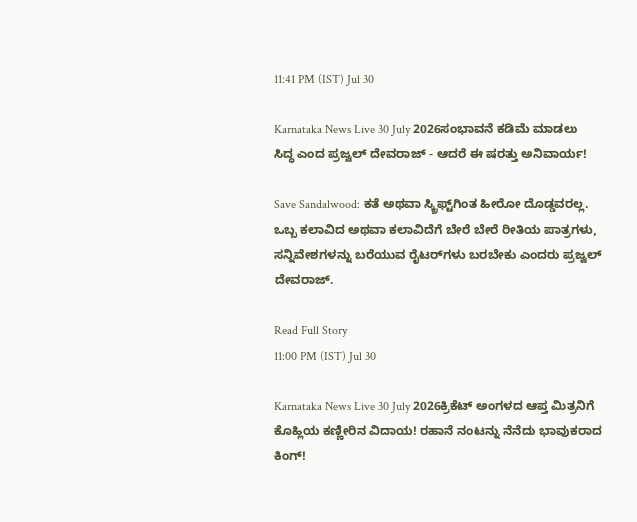11:41 PM (IST) Jul 30

Karnataka News Live 30 July 2026ಸಂಭಾವನೆ ಕಡಿಮೆ ಮಾಡಲು ಸಿದ್ಧ ಎಂದ ಪ್ರಜ್ವಲ್ ದೇವರಾಜ್ - ಆದರೆ ಈ ಷರತ್ತು ಅನಿವಾರ್ಯ!

Save Sandalwood: ಕತೆ ಅಥವಾ ಸ್ಕ್ರಿಫ್ಟ್‌ಗಿಂತ ಹೀರೋ ದೊಡ್ಡವರಲ್ಲ. ಒಬ್ಬ ಕಲಾವಿದ ಅಥವಾ ಕಲಾವಿದೆಗೆ ಬೇರೆ ಬೇರೆ ರೀತಿಯ ಪಾತ್ರಗಳು, ಸನ್ನಿವೇಶಗಳನ್ನು ಬರೆಯುವ ರೈಟರ್‌ಗಳು ಬರಬೇಕು ಎಂದರು ಪ್ರಜ್ವಲ್ ದೇವರಾಜ್.

Read Full Story
11:00 PM (IST) Jul 30

Karnataka News Live 30 July 2026ಕ್ರಿಕೆಟ್ ಅಂಗಳದ ಆಪ್ತ ಮಿತ್ರನಿಗೆ ಕೊಹ್ಲಿಯ ಕಣ್ಣೀರಿನ ವಿದಾಯ! ರಹಾನೆ ನಂಟನ್ನು ನೆನೆದು ಭಾವುಕರಾದ ಕಿಂಗ್!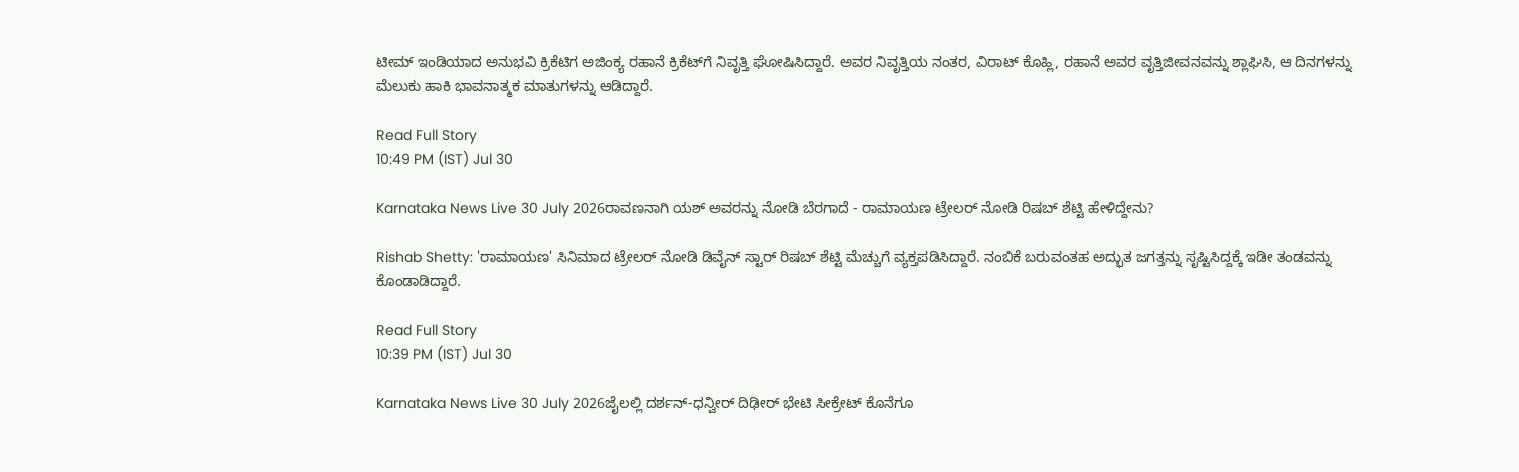ಟೀಮ್ ಇಂಡಿಯಾದ ಅನುಭವಿ ಕ್ರಿಕೆಟಿಗ ಅಜಿಂಕ್ಯ ರಹಾನೆ ಕ್ರಿಕೆಟ್‌ಗೆ ನಿವೃತ್ತಿ ಘೋಷಿಸಿದ್ದಾರೆ. ಅವರ ನಿವೃತ್ತಿಯ ನಂತರ, ವಿರಾಟ್ ಕೊಹ್ಲಿ, ರಹಾನೆ ಅವರ ವೃತ್ತಿಜೀವನವನ್ನು ಶ್ಲಾಘಿಸಿ, ಆ ದಿನಗಳನ್ನು ಮೆಲುಕು ಹಾಕಿ ಭಾವನಾತ್ಮಕ ಮಾತುಗಳನ್ನು ಆಡಿದ್ದಾರೆ.

Read Full Story
10:49 PM (IST) Jul 30

Karnataka News Live 30 July 2026ರಾವಣನಾಗಿ ಯಶ್ ಅವರನ್ನು ನೋಡಿ ಬೆರಗಾದೆ - ರಾಮಾಯಣ ಟ್ರೇಲರ್‌ ನೋಡಿ ರಿಷಬ್ ಶೆಟ್ಟಿ ಹೇಳಿದ್ದೇನು?

Rishab Shetty: 'ರಾಮಾಯಣ' ಸಿನಿಮಾದ ಟ್ರೇಲರ್‌ ನೋಡಿ ಡಿವೈನ್ ಸ್ಟಾರ್ ರಿಷಬ್ ಶೆಟ್ಟಿ ಮೆಚ್ಚುಗೆ ವ್ಯಕ್ತಪಡಿಸಿದ್ದಾರೆ. ನಂಬಿಕೆ ಬರುವಂತಹ ಅದ್ಭುತ ಜಗತ್ತನ್ನು ಸೃಷ್ಟಿಸಿದ್ದಕ್ಕೆ ಇಡೀ ತಂಡವನ್ನು ಕೊಂಡಾಡಿದ್ದಾರೆ.

Read Full Story
10:39 PM (IST) Jul 30

Karnataka News Live 30 July 2026ಜೈಲಲ್ಲಿ ದರ್ಶನ್-ಧನ್ವೀರ್ ದಿಢೀರ್ ಭೇಟಿ ಸೀಕ್ರೇಟ್ ಕೊನೆಗೂ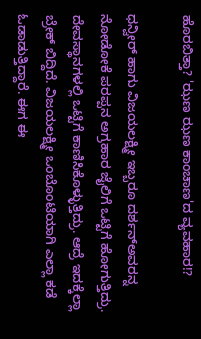ಹೊರಬಿತ್ತಾ? 'ಝಣ ಝಣ ಕಾಂಚಾಣ'ದ ವ್ಯವಹಾರ!?

ಧನ್ವೀರ್ ಹಾಗು ವಿಜಯಲಕ್ಷ್ಮೀ ಇಬ್ಬರೂ ದರ್ಶನ್ಅವರನ್ನ ನೋಡೋಕೆ ಪರಪ್ಪನ ಅಗ್ರಹಾರ ಜೈಲಿಗೆ ಒಟ್ಟಿಗೆ ಹೋಗುತ್ತಿದ್ರು. ದೇವಸ್ಥಾನಗಳಲ್ಲಿ ಒಟ್ಟಿಗೆ ಕಾಣಿಸಿಕೊಳ್ಳುತ್ತಿದ್ರು. ಆದ್ರೆ ಇದಕ್ಕೆಲ್ಲಾ ಬ್ರೇಕ್ ಬಿದ್ದಿದೆ. ವಿಜಯಲಕ್ಷ್ಮೀ ಒಂಬೊಂಟಿಯಾಗಿ ಎಲ್ಲಾ ಕಡೆ ಓಡಾಡುತ್ತಿದ್ದಾರೆ. ಈಗ ಈ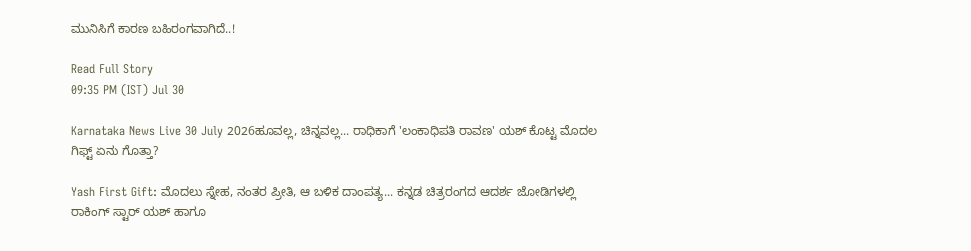ಮುನಿಸಿಗೆ ಕಾರಣ ಬಹಿರಂಗವಾಗಿದೆ..!

Read Full Story
09:35 PM (IST) Jul 30

Karnataka News Live 30 July 2026ಹೂವಲ್ಲ, ಚಿನ್ನವಲ್ಲ... ರಾಧಿಕಾಗೆ 'ಲಂಕಾಧಿಪತಿ ರಾವಣ' ಯಶ್ ಕೊಟ್ಟ ಮೊದಲ ಗಿಫ್ಟ್ ಏನು ಗೊತ್ತಾ?

Yash First Gift: ಮೊದಲು ಸ್ನೇಹ, ನಂತರ ಪ್ರೀತಿ, ಆ ಬಳಿಕ ದಾಂಪತ್ಯ... ಕನ್ನಡ ಚಿತ್ರರಂಗದ ಆದರ್ಶ ಜೋಡಿಗಳಲ್ಲಿ ರಾಕಿಂಗ್ ಸ್ಟಾರ್ ಯಶ್ ಹಾಗೂ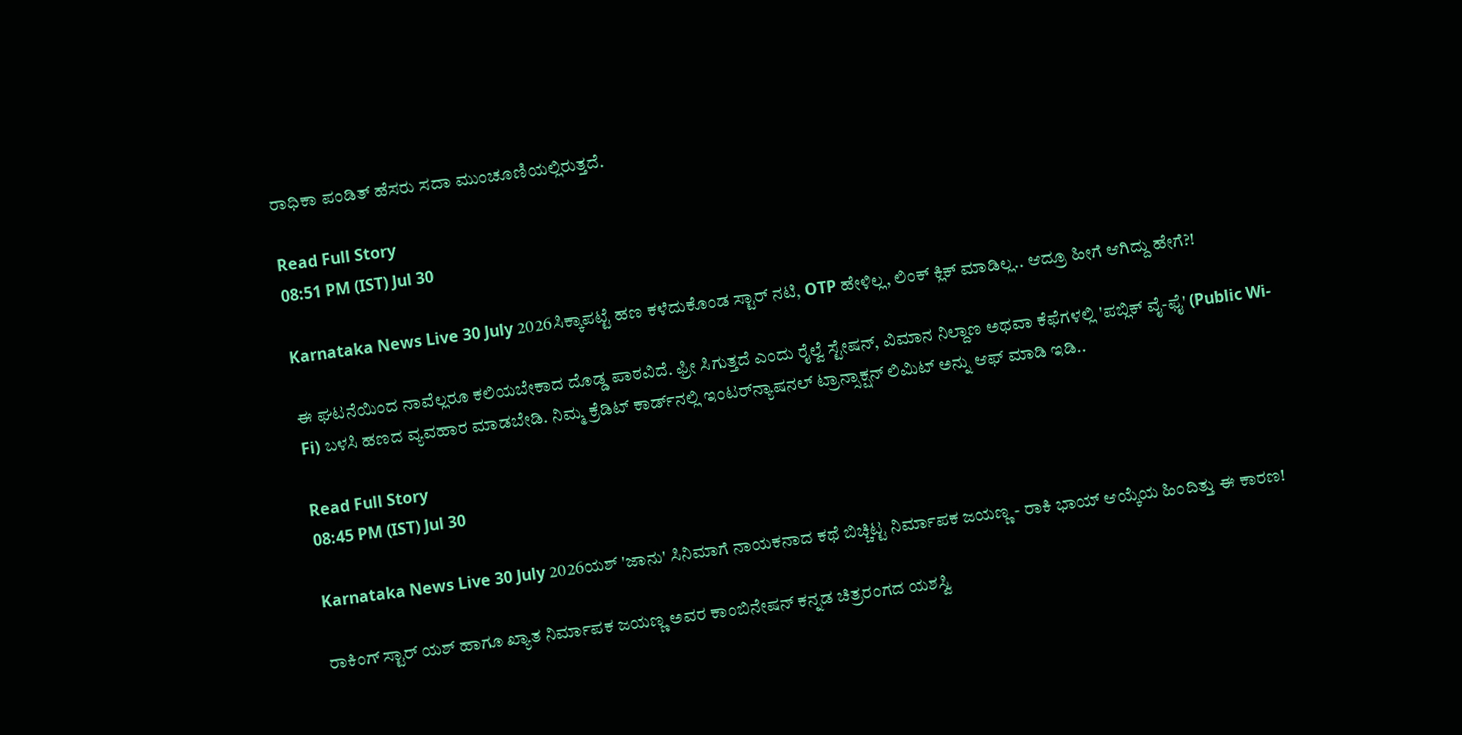ರಾಧಿಕಾ ಪಂಡಿತ್ ಹೆಸರು ಸದಾ ಮುಂಚೂಣಿಯಲ್ಲಿರುತ್ತದೆ.

Read Full Story
08:51 PM (IST) Jul 30

Karnataka News Live 30 July 2026ಸಿಕ್ಕಾಪಟ್ಟೆ ಹಣ ಕಳೆದುಕೊಂಡ ಸ್ಟಾರ್ ನಟಿ, OTP ಹೇಳಿಲ್ಲ, ಲಿಂಕ್ ಕ್ಲಿಕ್ ಮಾಡಿಲ್ಲ.. ಆದ್ರೂ ಹೀಗೆ ಆಗಿದ್ದು ಹೇಗೆ?!

ಈ ಘಟನೆಯಿಂದ ನಾವೆಲ್ಲರೂ ಕಲಿಯಬೇಕಾದ ದೊಡ್ಡ ಪಾಠವಿದೆ. ಫ್ರೀ ಸಿಗುತ್ತದೆ ಎಂದು ರೈಲ್ವೆ ಸ್ಟೇಷನ್, ವಿಮಾನ ನಿಲ್ದಾಣ ಅಥವಾ ಕೆಫೆಗಳಲ್ಲಿ 'ಪಬ್ಲಿಕ್ ವೈ-ಫೈ' (Public Wi-Fi) ಬಳಸಿ ಹಣದ ವ್ಯವಹಾರ ಮಾಡಬೇಡಿ. ನಿಮ್ಮ ಕ್ರೆಡಿಟ್ ಕಾರ್ಡ್‌ನಲ್ಲಿ ಇಂಟರ್‌ನ್ಯಾಷನಲ್ ಟ್ರಾನ್ಸಾಕ್ಷನ್ ಲಿಮಿಟ್ ಅನ್ನು ಆಫ್ ಮಾಡಿ ಇಡಿ..

Read Full Story
08:45 PM (IST) Jul 30

Karnataka News Live 30 July 2026ಯಶ್ 'ಜಾನು' ಸಿನಿಮಾಗೆ ನಾಯಕನಾದ ಕಥೆ ಬಿಚ್ಚಿಟ್ಟ ನಿರ್ಮಾಪಕ ಜಯಣ್ಣ - ರಾಕಿ ಭಾಯ್ ಆಯ್ಕೆಯ ಹಿಂದಿತ್ತು ಈ ಕಾರಣ!

ರಾಕಿಂಗ್ ಸ್ಟಾರ್ ಯಶ್ ಹಾಗೂ ಖ್ಯಾತ ನಿರ್ಮಾಪಕ ಜಯಣ್ಣ ಅವರ ಕಾಂಬಿನೇಷನ್ ಕನ್ನಡ ಚಿತ್ರರಂಗದ ಯಶಸ್ವಿ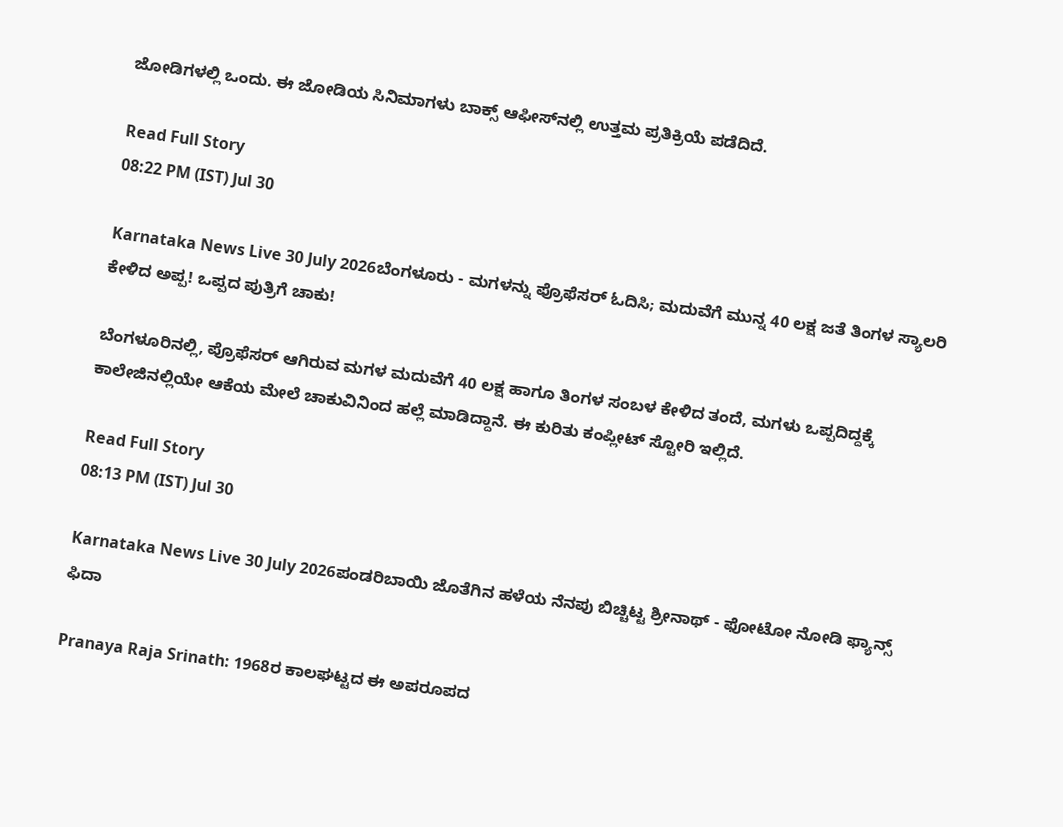ಜೋಡಿಗಳಲ್ಲಿ ಒಂದು. ಈ ಜೋಡಿಯ ಸಿನಿಮಾಗಳು ಬಾಕ್ಸ್ ಆಫೀಸ್‌ನಲ್ಲಿ ಉತ್ತಮ ಪ್ರತಿಕ್ರಿಯೆ ಪಡೆದಿದೆ.

Read Full Story
08:22 PM (IST) Jul 30

Karnataka News Live 30 July 2026ಬೆಂಗಳೂರು - ಮಗಳನ್ನು ಪ್ರೊಫೆಸರ್‌ ಓದಿಸಿ; ಮದುವೆಗೆ ಮುನ್ನ 40 ಲಕ್ಷ ಜತೆ ತಿಂಗಳ ಸ್ಯಾಲರಿ ಕೇಳಿದ ಅಪ್ಪ! ಒಪ್ಪದ ಪುತ್ರಿಗೆ ಚಾಕು!

ಬೆಂಗಳೂರಿನಲ್ಲಿ, ಪ್ರೊಫೆಸರ್ ಆಗಿರುವ ಮಗಳ ಮದುವೆಗೆ 40 ಲಕ್ಷ ಹಾಗೂ ತಿಂಗಳ ಸಂಬಳ ಕೇಳಿದ ತಂದೆ, ಮಗಳು ಒಪ್ಪದಿದ್ದಕ್ಕೆ ಕಾಲೇಜಿನಲ್ಲಿಯೇ ಆಕೆಯ ಮೇಲೆ ಚಾಕುವಿನಿಂದ ಹಲ್ಲೆ ಮಾಡಿದ್ದಾನೆ. ಈ ಕುರಿತು ಕಂಪ್ಲೀಟ್‌ ಸ್ಟೋರಿ ಇಲ್ಲಿದೆ.

Read Full Story
08:13 PM (IST) Jul 30

Karnataka News Live 30 July 2026ಪಂಡರಿಬಾಯಿ ಜೊತೆಗಿನ ಹಳೆಯ ನೆನಪು ಬಿಚ್ಚಿಟ್ಟ ಶ್ರೀನಾಥ್ - ಫೋಟೋ ನೋಡಿ ಫ್ಯಾನ್ಸ್ ಫಿದಾ

Pranaya Raja Srinath: 1968ರ ಕಾಲಘಟ್ಟದ ಈ ಅಪರೂಪದ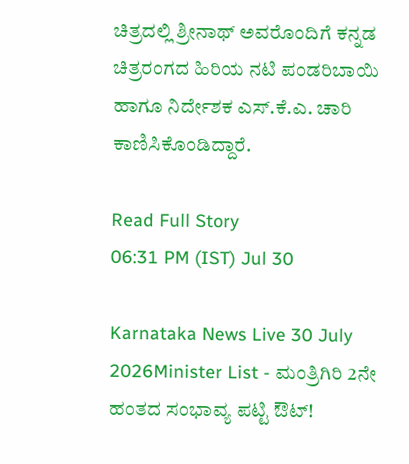ಚಿತ್ರದಲ್ಲಿ ಶ್ರೀನಾಥ್ ಅವರೊಂದಿಗೆ ಕನ್ನಡ ಚಿತ್ರರಂಗದ ಹಿರಿಯ ನಟಿ ಪಂಡರಿಬಾಯಿ ಹಾಗೂ ನಿರ್ದೇಶಕ ಎಸ್.ಕೆ.ಎ. ಚಾರಿ ಕಾಣಿಸಿಕೊಂಡಿದ್ದಾರೆ.

Read Full Story
06:31 PM (IST) Jul 30

Karnataka News Live 30 July 2026Minister List - ಮಂತ್ರಿಗಿರಿ 2ನೇ ಹಂತದ ಸಂಭಾವ್ಯ ಪಟ್ಟಿ ಔಟ್!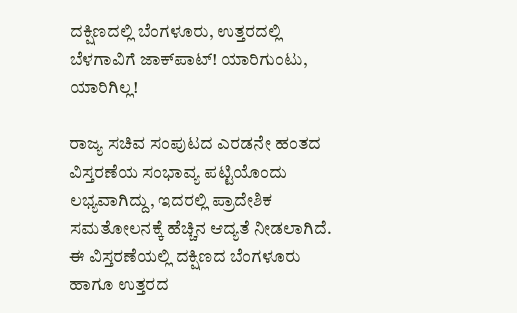ದಕ್ಷಿಣದಲ್ಲಿ ಬೆಂಗಳೂರು, ಉತ್ತರದಲ್ಲಿ ಬೆಳಗಾವಿಗೆ ಜಾಕ್‌ಪಾಟ್! ಯಾರಿಗುಂಟು, ಯಾರಿಗಿಲ್ಲ!

ರಾಜ್ಯ ಸಚಿವ ಸಂಪುಟದ ಎರಡನೇ ಹಂತದ ವಿಸ್ತರಣೆಯ ಸಂಭಾವ್ಯ ಪಟ್ಟಿಯೊಂದು ಲಭ್ಯವಾಗಿದ್ದು, ಇದರಲ್ಲಿ ಪ್ರಾದೇಶಿಕ ಸಮತೋಲನಕ್ಕೆ ಹೆಚ್ಚಿನ ಆದ್ಯತೆ ನೀಡಲಾಗಿದೆ. ಈ ವಿಸ್ತರಣೆಯಲ್ಲಿ ದಕ್ಷಿಣದ ಬೆಂಗಳೂರು ಹಾಗೂ ಉತ್ತರದ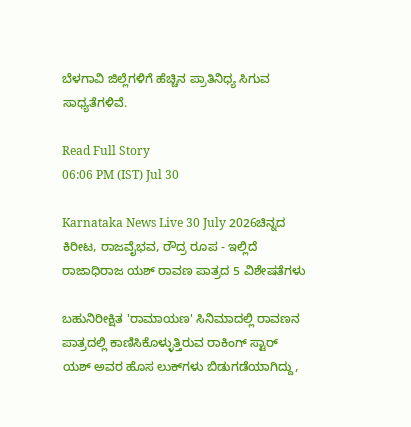ಬೆಳಗಾವಿ ಜಿಲ್ಲೆಗಳಿಗೆ ಹೆಚ್ಚಿನ ಪ್ರಾತಿನಿಧ್ಯ ಸಿಗುವ ಸಾಧ್ಯತೆಗಳಿವೆ.

Read Full Story
06:06 PM (IST) Jul 30

Karnataka News Live 30 July 2026ಚಿನ್ನದ ಕಿರೀಟ, ರಾಜವೈಭವ, ರೌದ್ರ ರೂಪ - ಇಲ್ಲಿದೆ ರಾಜಾಧಿರಾಜ ಯಶ್ ರಾವಣ ಪಾತ್ರದ 5 ವಿಶೇಷತೆಗಳು

ಬಹುನಿರೀಕ್ಷಿತ 'ರಾಮಾಯಣ' ಸಿನಿಮಾದಲ್ಲಿ ರಾವಣನ ಪಾತ್ರದಲ್ಲಿ ಕಾಣಿಸಿಕೊಳ್ಳುತ್ತಿರುವ ರಾಕಿಂಗ್ ಸ್ಟಾರ್ ಯಶ್ ಅವರ ಹೊಸ ಲುಕ್‌ಗಳು ಬಿಡುಗಡೆಯಾಗಿದ್ದು,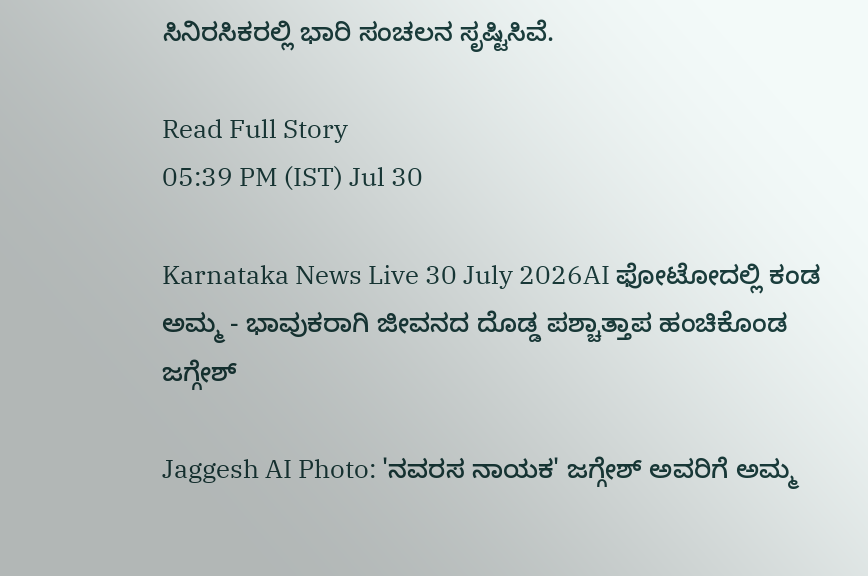ಸಿನಿರಸಿಕರಲ್ಲಿ ಭಾರಿ ಸಂಚಲನ ಸೃಷ್ಟಿಸಿವೆ.

Read Full Story
05:39 PM (IST) Jul 30

Karnataka News Live 30 July 2026AI ಫೋಟೋದಲ್ಲಿ ಕಂಡ ಅಮ್ಮ - ಭಾವುಕರಾಗಿ ಜೀವನದ ದೊಡ್ಡ ಪಶ್ಚಾತ್ತಾಪ ಹಂಚಿಕೊಂಡ ಜಗ್ಗೇಶ್

Jaggesh AI Photo: 'ನವರಸ ನಾಯಕ' ಜಗ್ಗೇಶ್ ಅವರಿಗೆ ಅಮ್ಮ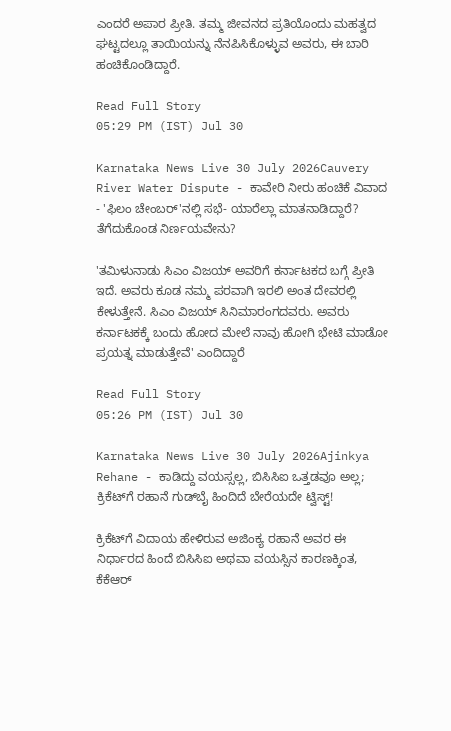ಎಂದರೆ ಅಪಾರ ಪ್ರೀತಿ. ತಮ್ಮ ಜೀವನದ ಪ್ರತಿಯೊಂದು ಮಹತ್ವದ ಘಟ್ಟದಲ್ಲೂ ತಾಯಿಯನ್ನು ನೆನಪಿಸಿಕೊಳ್ಳುವ ಅವರು, ಈ ಬಾರಿ ಹಂಚಿಕೊಂಡಿದ್ದಾರೆ.

Read Full Story
05:29 PM (IST) Jul 30

Karnataka News Live 30 July 2026Cauvery River Water Dispute - ಕಾವೇರಿ ನೀರು ಹಂಚಿಕೆ ವಿವಾದ - 'ಫಿಲಂ ಚೇಂಬರ್‌'ನಲ್ಲಿ ಸಭೆ- ಯಾರೆಲ್ಲಾ ಮಾತನಾಡಿದ್ದಾರೆ? ತೆಗೆದುಕೊಂಡ ನಿರ್ಣಯವೇನು?

'ತಮಿಳುನಾಡು ಸಿಎಂ ವಿಜಯ್ ಅವರಿಗೆ ಕರ್ನಾಟಕದ ಬಗ್ಗೆ ಪ್ರೀತಿ ಇದೆ. ಅವರು ಕೂಡ ನಮ್ಮ ಪರವಾಗಿ ಇರಲಿ ಅಂತ ದೇವರಲ್ಲಿ ಕೇಳುತ್ತೇನೆ. ಸಿಎಂ ವಿಜಯ್ ಸಿನಿಮಾರಂಗದವರು. ಅವರು ಕರ್ನಾಟಕಕ್ಕೆ ಬಂದು ಹೋದ ಮೇಲೆ ನಾವು ಹೋಗಿ ಭೇಟಿ ಮಾಡೋ ಪ್ರಯತ್ನ ಮಾಡುತ್ತೇವೆ' ಎಂದಿದ್ದಾರೆ

Read Full Story
05:26 PM (IST) Jul 30

Karnataka News Live 30 July 2026Ajinkya Rehane - ಕಾಡಿದ್ದು ವಯಸ್ಸಲ್ಲ, ಬಿಸಿಸಿಐ ಒತ್ತಡವೂ ಅಲ್ಲ; ಕ್ರಿಕೆಟ್‌ಗೆ ರಹಾನೆ ಗುಡ್‌ಬೈ ಹಿಂದಿದೆ ಬೇರೆಯದೇ ಟ್ವಿಸ್ಟ್!

ಕ್ರಿಕೆಟ್‌ಗೆ ವಿದಾಯ ಹೇಳಿರುವ ಅಜಿಂಕ್ಯ ರಹಾನೆ ಅವರ ಈ ನಿರ್ಧಾರದ ಹಿಂದೆ ಬಿಸಿಸಿಐ ಅಥವಾ ವಯಸ್ಸಿನ ಕಾರಣಕ್ಕಿಂತ, ಕೆಕೆಆರ್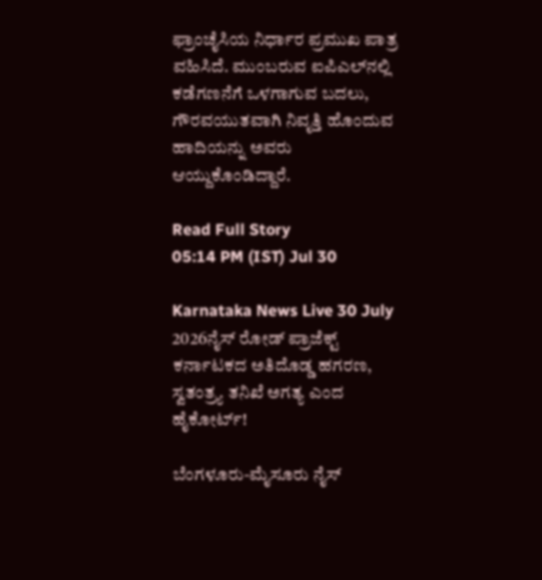ಫ್ರಾಂಚೈಸಿಯ ನಿರ್ಧಾರ ಪ್ರಮುಖ ಪಾತ್ರ ವಹಿಸಿದೆ. ಮುಂಬರುವ ಐಪಿಎಲ್‌ನಲ್ಲಿ ಕಡೆಗಣನೆಗೆ ಒಳಗಾಗುವ ಬದಲು, ಗೌರವಯುತವಾಗಿ ನಿವೃತ್ತಿ ಹೊಂದುವ ಹಾದಿಯನ್ನು ಅವರು ಆಯ್ದುಕೊಂಡಿದ್ದಾರೆ.

Read Full Story
05:14 PM (IST) Jul 30

Karnataka News Live 30 July 2026ನೈಸ್‌ ರೋಡ್‌ ಪ್ರಾಜೆಕ್ಟ್‌ ಕರ್ನಾಟಕದ ಅತಿದೊಡ್ಡ ಹಗರಣ, ಸ್ವತಂತ್ರ್ಯ ತನಿಖೆ ಅಗತ್ಯ ಎಂದ ಹೈಕೋರ್ಟ್‌!

ಬೆಂಗಳೂರು-ಮೈಸೂರು ನೈಸ್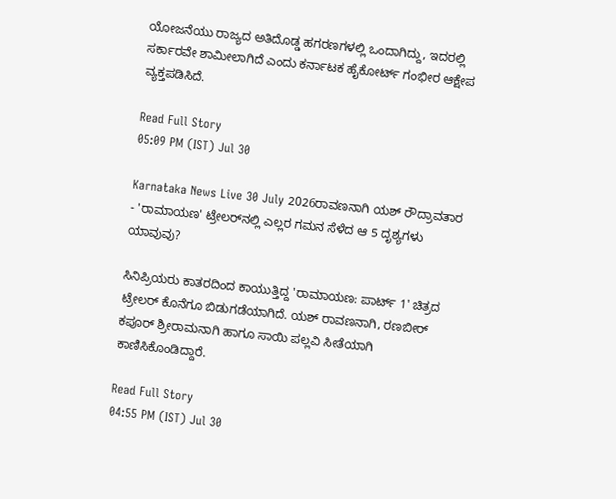ಯೋಜನೆಯು ರಾಜ್ಯದ ಅತಿದೊಡ್ಡ ಹಗರಣಗಳಲ್ಲಿ ಒಂದಾಗಿದ್ದು, ಇದರಲ್ಲಿ ಸರ್ಕಾರವೇ ಶಾಮೀಲಾಗಿದೆ ಎಂದು ಕರ್ನಾಟಕ ಹೈಕೋರ್ಟ್ ಗಂಭೀರ ಆಕ್ಷೇಪ ವ್ಯಕ್ತಪಡಿಸಿದೆ.

Read Full Story
05:09 PM (IST) Jul 30

Karnataka News Live 30 July 2026ರಾವಣನಾಗಿ ಯಶ್ ರೌದ್ರಾವತಾರ - 'ರಾಮಾಯಣ' ಟ್ರೇಲರ್‌ನಲ್ಲಿ ಎಲ್ಲರ ಗಮನ ಸೆಳೆದ ಆ 5 ದೃಶ್ಯಗಳು ಯಾವುವು?

ಸಿನಿಪ್ರಿಯರು ಕಾತರದಿಂದ ಕಾಯುತ್ತಿದ್ದ 'ರಾಮಾಯಣ: ಪಾರ್ಟ್ 1' ಚಿತ್ರದ ಟ್ರೇಲರ್ ಕೊನೆಗೂ ಬಿಡುಗಡೆಯಾಗಿದೆ. ಯಶ್ ರಾವಣನಾಗಿ, ರಣಬೀರ್ ಕಪೂರ್ ಶ್ರೀರಾಮನಾಗಿ ಹಾಗೂ ಸಾಯಿ ಪಲ್ಲವಿ ಸೀತೆಯಾಗಿ ಕಾಣಿಸಿಕೊಂಡಿದ್ದಾರೆ.

Read Full Story
04:55 PM (IST) Jul 30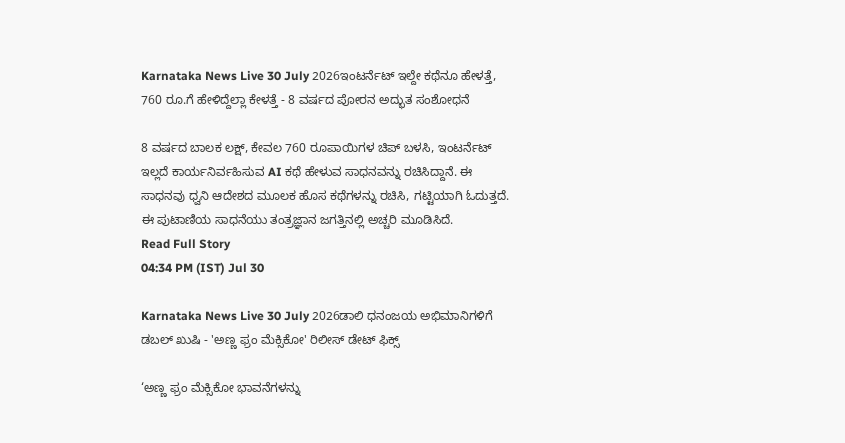Karnataka News Live 30 July 2026ಇಂಟರ್ನೆಟ್ ಇಲ್ದೇ ಕಥೆನೂ ಹೇಳತ್ತೆ, 760 ರೂ.ಗೆ ಹೇಳಿದ್ದೆಲ್ಲಾ ಕೇಳತ್ತೆ - 8 ವರ್ಷದ ಪೋರನ ಅದ್ಭುತ ಸಂಶೋಧನೆ

8 ವರ್ಷದ ಬಾಲಕ ಲಕ್ಷ್, ಕೇವಲ 760 ರೂಪಾಯಿಗಳ ಚಿಪ್ ಬಳಸಿ, ಇಂಟರ್ನೆಟ್ ಇಲ್ಲದೆ ಕಾರ್ಯನಿರ್ವಹಿಸುವ AI ಕಥೆ ಹೇಳುವ ಸಾಧನವನ್ನು ರಚಿಸಿದ್ದಾನೆ. ಈ ಸಾಧನವು ಧ್ವನಿ ಆದೇಶದ ಮೂಲಕ ಹೊಸ ಕಥೆಗಳನ್ನು ರಚಿಸಿ, ಗಟ್ಟಿಯಾಗಿ ಓದುತ್ತದೆ. ಈ ಪುಟಾಣಿಯ ಸಾಧನೆಯು ತಂತ್ರಜ್ಞಾನ ಜಗತ್ತಿನಲ್ಲಿ ಅಚ್ಚರಿ ಮೂಡಿಸಿದೆ.
Read Full Story
04:34 PM (IST) Jul 30

Karnataka News Live 30 July 2026ಡಾಲಿ ಧನಂಜಯ ಅಭಿಮಾನಿಗಳಿಗೆ ಡಬಲ್ ಖುಷಿ - 'ಅಣ್ಣ ಫ್ರಂ ಮೆಕ್ಸಿಕೋ' ರಿಲೀಸ್ ಡೇಟ್ ಫಿಕ್ಸ್

‘ಅಣ್ಣ ಫ್ರಂ ಮೆಕ್ಸಿಕೋ ಭಾವನೆಗಳನ್ನು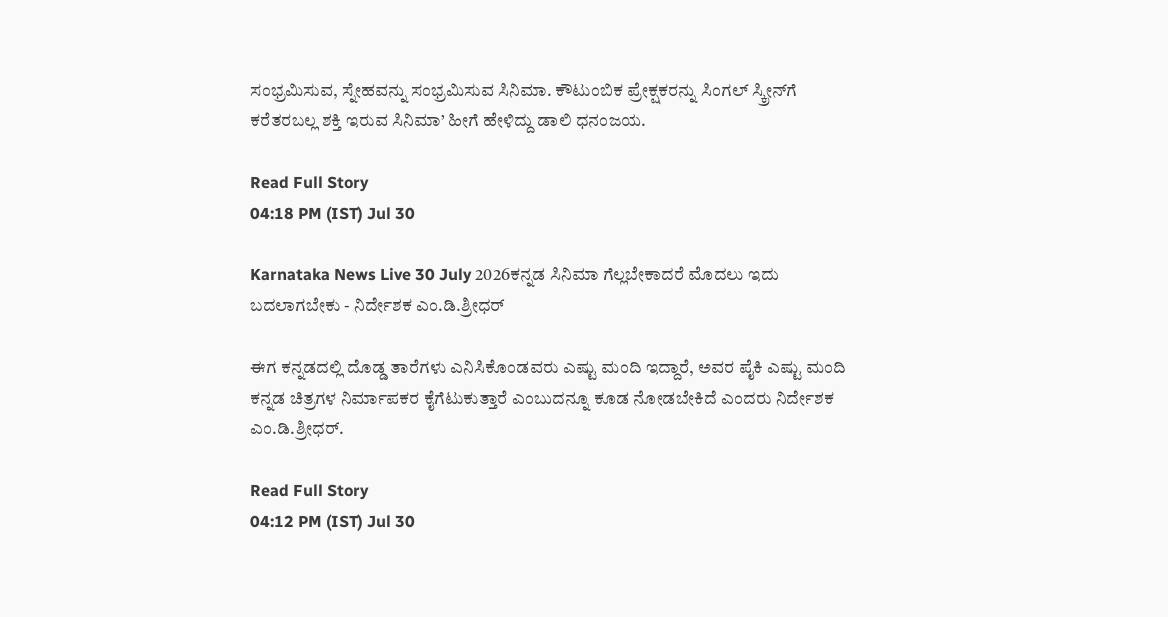ಸಂಭ್ರಮಿಸುವ, ಸ್ನೇಹವನ್ನು ಸಂಭ್ರಮಿಸುವ ಸಿನಿಮಾ. ಕೌಟುಂಬಿಕ ಪ್ರೇಕ್ಷಕರನ್ನು ಸಿಂಗಲ್‌ ಸ್ಕ್ರೀನ್‌ಗೆ ಕರೆತರಬಲ್ಲ ಶಕ್ತಿ ಇರುವ ಸಿನಿಮಾ’ ಹೀಗೆ ಹೇಳಿದ್ದು ಡಾಲಿ ಧನಂಜಯ.

Read Full Story
04:18 PM (IST) Jul 30

Karnataka News Live 30 July 2026ಕನ್ನಡ ಸಿನಿಮಾ ಗೆಲ್ಲಬೇಕಾದರೆ ಮೊದಲು ಇದು ಬದಲಾಗಬೇಕು - ನಿರ್ದೇಶಕ ಎಂ.ಡಿ.ಶ್ರೀಧರ್‌

ಈಗ ಕನ್ನಡದಲ್ಲಿ ದೊಡ್ಡ ತಾರೆಗಳು ಎನಿಸಿಕೊಂಡವರು ಎಷ್ಟು ಮಂದಿ ಇದ್ದಾರೆ, ಅವರ ಪೈಕಿ ಎಷ್ಟು ಮಂದಿ ಕನ್ನಡ ಚಿತ್ರಗಳ ನಿರ್ಮಾಪಕರ ಕೈಗೆಟುಕುತ್ತಾರೆ ಎಂಬುದನ್ನೂ ಕೂಡ ನೋಡಬೇಕಿದೆ ಎಂದರು ನಿರ್ದೇಶಕ ಎಂ.ಡಿ.ಶ್ರೀಧರ್‌.

Read Full Story
04:12 PM (IST) Jul 30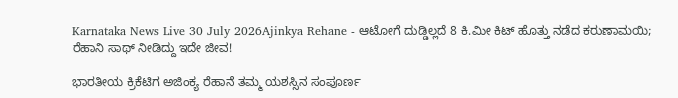Karnataka News Live 30 July 2026Ajinkya Rehane - ಆಟೋಗೆ ದುಡ್ಡಿಲ್ಲದೆ 8 ಕಿ.ಮೀ ಕಿಟ್‌ ಹೊತ್ತು ನಡೆದ ಕರುಣಾಮಯಿ; ರೆಹಾನಿ ಸಾಥ್‌ ನೀಡಿದ್ದು ಇದೇ ಜೀವ!

ಭಾರತೀಯ ಕ್ರಿಕೆಟಿಗ ಅಜಿಂಕ್ಯ ರೆಹಾನೆ ತಮ್ಮ ಯಶಸ್ಸಿನ ಸಂಪೂರ್ಣ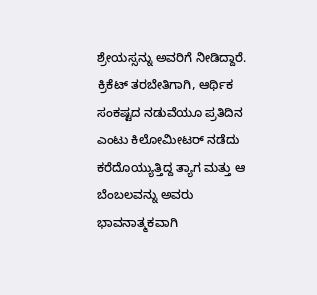ಶ್ರೇಯಸ್ಸನ್ನು ಅವರಿಗೆ ನೀಡಿದ್ದಾರೆ. ಕ್ರಿಕೆಟ್ ತರಬೇತಿಗಾಗಿ, ಆರ್ಥಿಕ ಸಂಕಷ್ಟದ ನಡುವೆಯೂ ಪ್ರತಿದಿನ ಎಂಟು ಕಿಲೋಮೀಟರ್ ನಡೆದು ಕರೆದೊಯ್ಯುತ್ತಿದ್ದ ತ್ಯಾಗ ಮತ್ತು ಆ ಬೆಂಬಲವನ್ನು ಅವರು ಭಾವನಾತ್ಮಕವಾಗಿ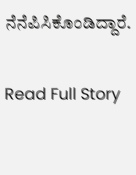ನೆನೆಪಿಸಿಕೊಂಡಿದ್ದಾರೆ.

Read Full Story